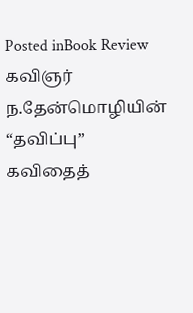Posted inBook Review
கவிஞர் ந.தேன்மொழியின் “தவிப்பு” கவிதைத்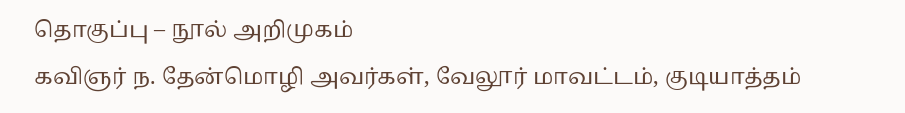தொகுப்பு – நூல் அறிமுகம்
கவிஞர் ந. தேன்மொழி அவர்கள், வேலூர் மாவட்டம், குடியாத்தம்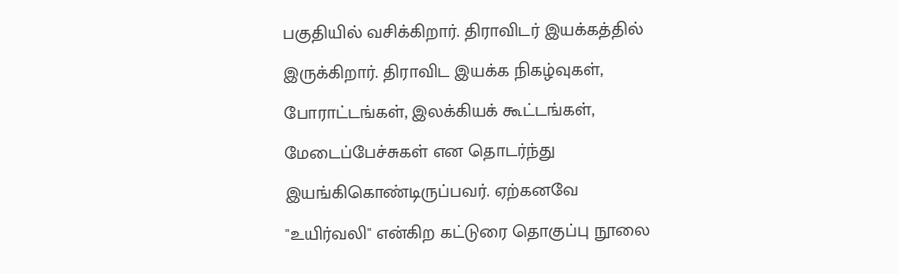பகுதியில் வசிக்கிறார். திராவிடர் இயக்கத்தில் இருக்கிறார். திராவிட இயக்க நிகழ்வுகள், போராட்டங்கள், இலக்கியக் கூட்டங்கள், மேடைப்பேச்சுகள் என தொடர்ந்து இயங்கிகொண்டிருப்பவர். ஏற்கனவே "உயிர்வலி" என்கிற கட்டுரை தொகுப்பு நூலை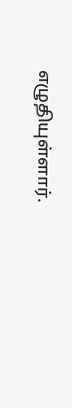எழுதியுள்ளார்.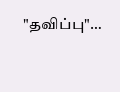"தவிப்பு"…